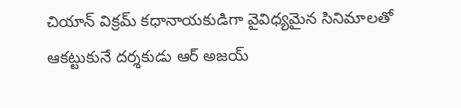చియాన్ విక్రమ్ కధానాయకుడిగా వైవిధ్యమైన సినిమాలతో ఆకట్టుకునే దర్శకుడు ఆర్ అజయ్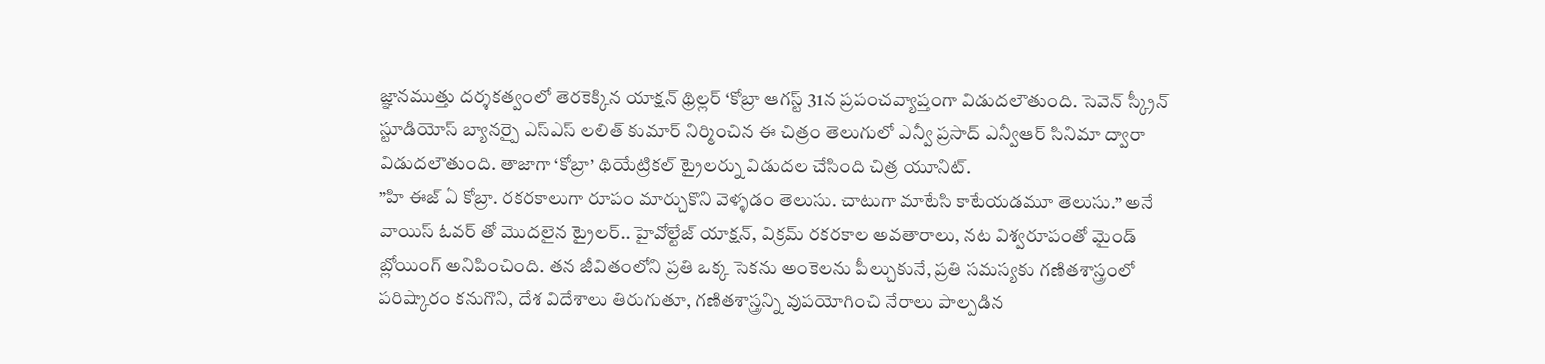జ్ఞానముత్తు దర్శకత్వంలో తెరకెక్కిన యాక్షన్ థ్రిల్లర్ ‘కోబ్రా ఆగస్ట్ 31న ప్రపంచవ్యాప్తంగా విడుదలౌతుంది. సెవెన్ స్క్రీన్ స్టూడియోస్ బ్యానర్పై ఎస్ఎస్ లలిత్ కుమార్ నిర్మించిన ఈ చిత్రం తెలుగులో ఎన్వీ ప్రసాద్ ఎన్వీఆర్ సినిమా ద్వారా విడుదలౌతుంది. తాజాగా ‘కోబ్రా’ థియేట్రికల్ ట్రైలర్ను విడుదల చేసింది చిత్ర యూనిట్.
”హి ఈజ్ ఏ కోబ్రా. రకరకాలుగా రూపం మార్చుకొని వెళ్ళడం తెలుసు. చాటుగా మాటేసి కాటేయడమూ తెలుసు.” అనే వాయిస్ ఓవర్ తో మొదలైన ట్రైలర్.. హైవోల్టేజ్ యాక్షన్, విక్రమ్ రకరకాల అవతారాలు, నట విశ్వరూపంతో మైండ్ బ్లోయింగ్ అనిపించింది. తన జీవితంలోని ప్రతి ఒక్క సెకను అంకెలను పీల్చుకునే, ప్రతి సమస్యకు గణితశాస్త్రంలో పరిష్కారం కనుగొని, దేశ విదేశాలు తిరుగుతూ, గణితశాస్త్రన్ని వుపయోగించి నేరాలు పాల్పడిన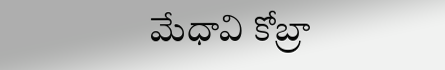మేధావి కోబ్రా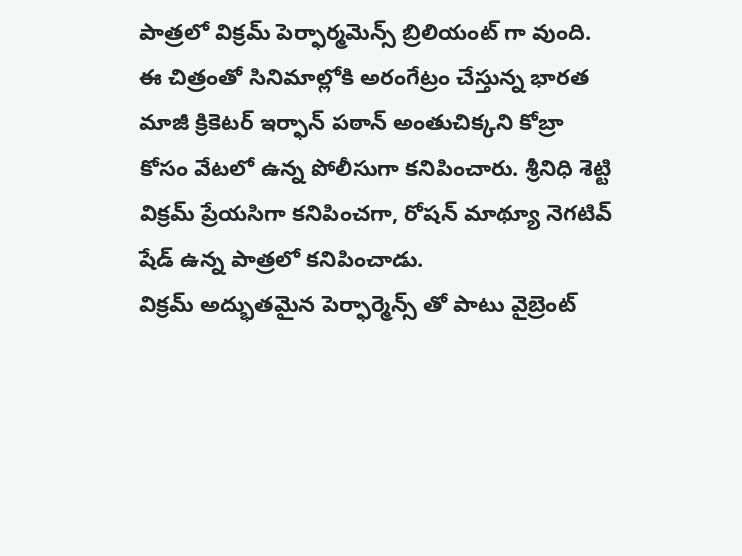పాత్రలో విక్రమ్ పెర్ఫార్మమెన్స్ బ్రిలియంట్ గా వుంది.
ఈ చిత్రంతో సినిమాల్లోకి అరంగేట్రం చేస్తున్న భారత మాజీ క్రికెటర్ ఇర్ఫాన్ పఠాన్ అంతుచిక్కని కోబ్రా కోసం వేటలో ఉన్న పోలీసుగా కనిపించారు. శ్రీనిధి శెట్టి విక్రమ్ ప్రేయసిగా కనిపించగా, రోషన్ మాథ్యూ నెగటివ్ షేడ్ ఉన్న పాత్రలో కనిపించాడు.
విక్రమ్ అద్భుతమైన పెర్ఫార్మెన్స్ తో పాటు వైబ్రెంట్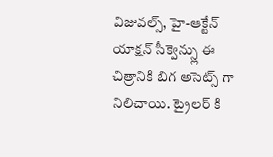విజువల్స్, హై-ఆక్టేన్ యాక్షన్ సీక్వెన్స్లు ఈ చిత్రానికి బిగ అసెట్స్ గా నిలిచాయి. ట్రైలర్ కి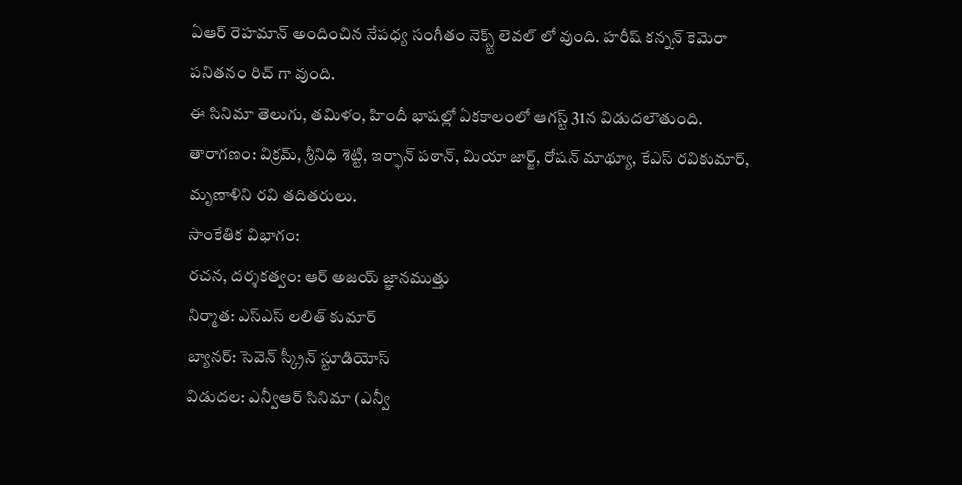ఏఆర్ రెహమాన్ అందించిన నేపధ్య సంగీతం నెక్స్ట్ లెవల్ లో వుంది. హరీష్ కన్నన్ కెమెరా పనితనం రిచ్ గా వుంది.
ఈ సినిమా తెలుగు, తమిళం, హిందీ భాషల్లో ఏకకాలంలో ఆగస్ట్ 31న విడుదలౌతుంది.
తారాగణం: విక్రమ్, శ్రీనిధి శెట్టి, ఇర్ఫాన్ పఠాన్, మియా జార్జ్, రోషన్ మాథ్యూ, కేఎస్ రవికుమార్, మృణాళిని రవి తదితరులు.
సాంకేతిక విభాగం:
రచన, దర్శకత్వం: ఆర్ అజయ్ జ్ఞానముత్తు
నిర్మాత: ఎస్ఎస్ లలిత్ కుమార్
బ్యానర్: సెవెన్ స్క్రీన్ స్టూడియోస్
విడుదల: ఎన్వీఆర్ సినిమా (ఎన్వీ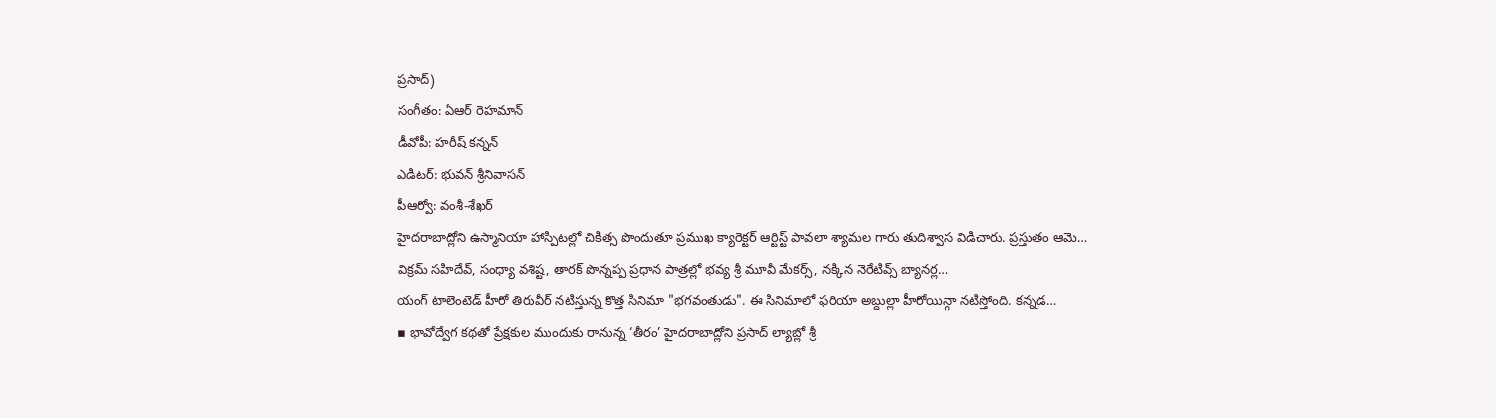ప్రసాద్)
సంగీతం: ఏఆర్ రెహమాన్
డీవోపీ: హరీష్ కన్నన్
ఎడిటర్: భువన్ శ్రీనివాసన్
పీఆర్వో: వంశీ-శేఖర్
హైదరాబాద్లోని ఉస్మానియా హాస్పిటల్లో చికిత్స పొందుతూ ప్రముఖ క్యారెక్టర్ ఆర్టిస్ట్ పావలా శ్యామల గారు తుదిశ్వాస విడిచారు. ప్రస్తుతం ఆమె…
విక్రమ్ సహిదేవ్, సంధ్యా వశిష్ట, తారక్ పొన్నప్ప ప్రధాన పాత్రల్లో భవ్య శ్రీ మూవీ మేకర్స్, నక్కిన నెరేటివ్స్ బ్యానర్ల…
యంగ్ టాలెంటెడ్ హీరో తిరువీర్ నటిస్తున్న కొత్త సినిమా "భగవంతుడు". ఈ సినిమాలో ఫరియా అబ్దుల్లా హీరోయిన్గా నటిస్తోంది. కన్నడ…
▪ భావోద్వేగ కథతో ప్రేక్షకుల ముందుకు రానున్న ‘తీరం’ హైదరాబాద్లోని ప్రసాద్ ల్యాబ్లో శ్రీ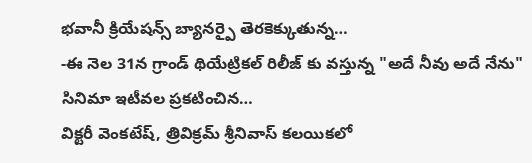భవానీ క్రియేషన్స్ బ్యానర్పై తెరకెక్కుతున్న…
-ఈ నెల 31న గ్రాండ్ థియేట్రికల్ రిలీజ్ కు వస్తున్న "అదే నీవు అదే నేను" సినిమా ఇటీవల ప్రకటించిన…
విక్టరీ వెంకటేష్, త్రివిక్రమ్ శ్రీనివాస్ కలయికలో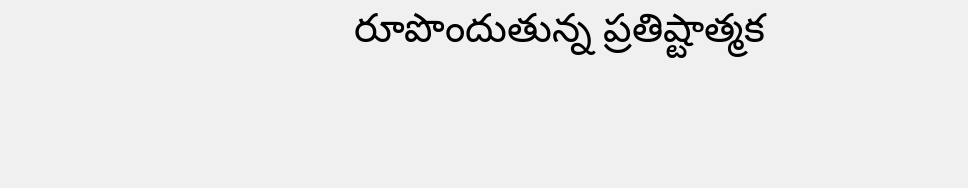రూపొందుతున్న ప్రతిష్టాత్మక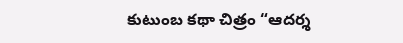కుటుంబ కథా చిత్రం “ఆదర్శ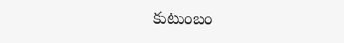కుటుంబం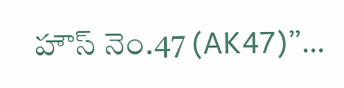హౌస్ నెం.47 (AK47)”…